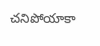చనిపోయాకా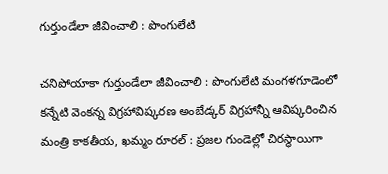గుర్తుండేలా జీవించాలి : పొంగులేటి

చనిపోయాకా గుర్తుండేలా జీవించాలి : పొంగులేటి మంగళగూడెంలో కన్నేటి వెంకన్న విగ్రహావిష్కరణ అంబేడ్కర్ విగ్రహాన్నీ ఆవిష్కరించిన మంత్రి కాకతీయ, ఖమ్మం రూరల్ : ప్రజల గుండెల్లో చిరస్థాయిగా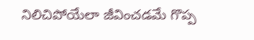నిలిచిపోయేలా జీవించడమే గొప్ప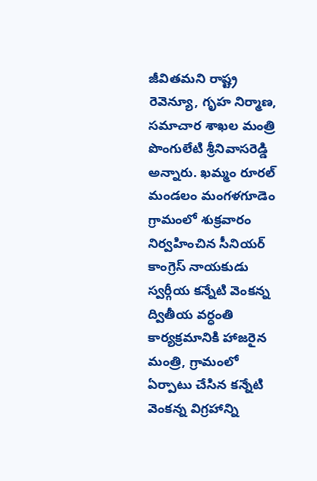జీవితమని రాష్ట్ర రెవెన్యూ, గృహ నిర్మాణ, సమాచార శాఖల మంత్రి పొంగులేటి శ్రీనివాసరెడ్డి అన్నారు. ఖమ్మం రూరల్ మండలం మంగళగూడెం గ్రామంలో శుక్రవారం నిర్వహించిన సీనియర్ కాంగ్రెస్ నాయకుడు స్వర్గీయ కన్నేటి వెంకన్న ద్వితీయ వర్ధంతి కార్యక్రమానికి హాజరైన మంత్రి, గ్రామంలో ఏర్పాటు చేసిన కన్నేటి వెంకన్న విగ్రహాన్ని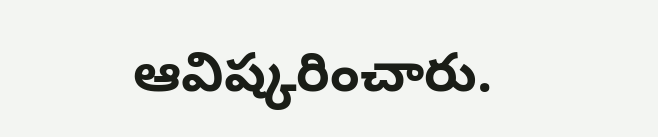ఆవిష్కరించారు.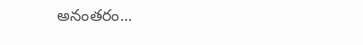అనంతరం...